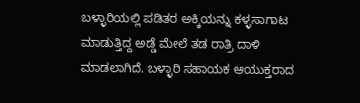ಬಳ್ಳಾರಿಯಲ್ಲಿ ಪಡಿತರ ಅಕ್ಕಿಯನ್ನು ಕಳ್ಳಸಾಗಾಟ ಮಾಡುತ್ತಿದ್ದ ಅಡ್ಡೆ ಮೇಲೆ ತಡ ರಾತ್ರಿ ದಾಳಿ ಮಾಡಲಾಗಿದೆ. ಬಳ್ಳಾರಿ ಸಹಾಯಕ ಆಯುಕ್ತರಾದ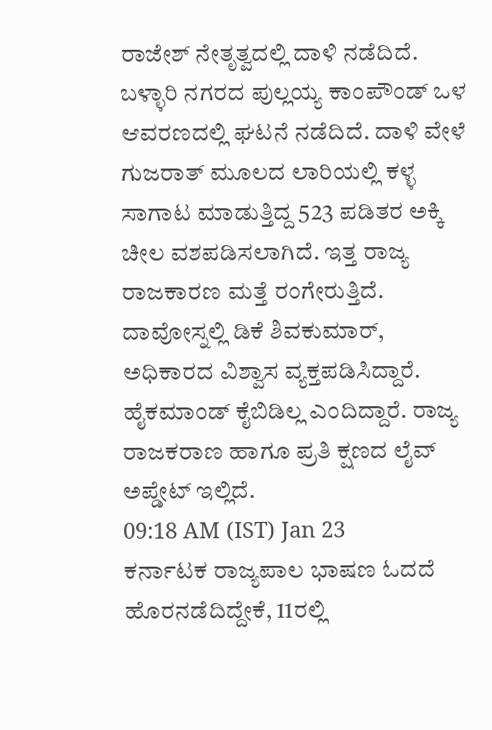ರಾಜೇಶ್ ನೇತೃತ್ವದಲ್ಲಿ ದಾಳಿ ನಡೆದಿದೆ. ಬಳ್ಳಾರಿ ನಗರದ ಪುಲ್ಲಯ್ಯ ಕಾಂಪೌಂಡ್ ಒಳ ಆವರಣದಲ್ಲಿ ಘಟನೆ ನಡೆದಿದೆ. ದಾಳಿ ವೇಳೆ ಗುಜರಾತ್ ಮೂಲದ ಲಾರಿಯಲ್ಲಿ ಕಳ್ಳ ಸಾಗಾಟ ಮಾಡುತ್ತಿದ್ದ 523 ಪಡಿತರ ಅಕ್ಕಿ ಚೀಲ ವಶಪಡಿಸಲಾಗಿದೆ. ಇತ್ತ ರಾಜ್ಯ ರಾಜಕಾರಣ ಮತ್ತೆ ರಂಗೇರುತ್ತಿದೆ. ದಾವೋಸ್ನಲ್ಲಿ ಡಿಕೆ ಶಿವಕುಮಾರ್, ಅಧಿಕಾರದ ವಿಶ್ವಾಸ ವ್ಯಕ್ತಪಡಿಸಿದ್ದಾರೆ. ಹೈಕಮಾಂಡ್ ಕೈಬಿಡಿಲ್ಲ ಎಂದಿದ್ದಾರೆ. ರಾಜ್ಯ ರಾಜಕರಾಣ ಹಾಗೂ ಪ್ರತಿ ಕ್ಷಣದ ಲೈವ್ ಅಪ್ಡೇಟ್ ಇಲ್ಲಿದೆ.
09:18 AM (IST) Jan 23
ಕರ್ನಾಟಕ ರಾಜ್ಯಪಾಲ ಭಾಷಣ ಓದದೆ ಹೊರನಡೆದಿದ್ದೇಕೆ, 11ರಲ್ಲಿ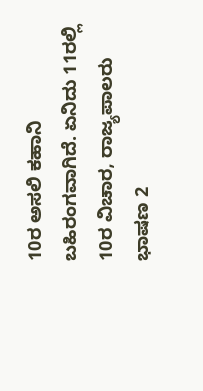10ರ ಅಸಲಿ ಕಹಾನಿ ಬಹಿರಂಗವಾಗಿದೆ. ಏನಿದು 11ರಲ್ಲಿ 10ರ ವಿಚಾರ, ರಾಜ್ಯಪಾಲರು ಭಾಷಣ 2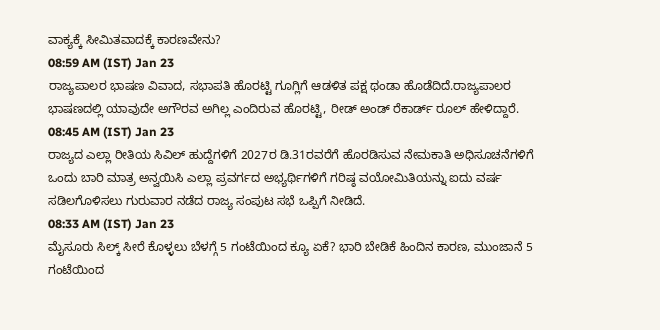ವಾಕ್ಯಕ್ಕೆ ಸೀಮಿತವಾದಕ್ಕೆ ಕಾರಣವೇನು?
08:59 AM (IST) Jan 23
ರಾಜ್ಯಪಾಲರ ಭಾಷಣ ವಿವಾದ, ಸಭಾಪತಿ ಹೊರಟ್ಟಿ ಗೂಗ್ಲಿಗೆ ಆಡಳಿತ ಪಕ್ಷ ಥಂಡಾ ಹೊಡೆದಿದೆ.ರಾಜ್ಯಪಾಲರ ಭಾಷಣದಲ್ಲಿ ಯಾವುದೇ ಅಗೌರವ ಅಗಿಲ್ಲ ಎಂದಿರುವ ಹೊರಟ್ಟಿ, ರೀಡ್ ಅಂಡ್ ರೆಕಾರ್ಡ್ ರೂಲ್ ಹೇಳಿದ್ದಾರೆ.
08:45 AM (IST) Jan 23
ರಾಜ್ಯದ ಎಲ್ಲಾ ರೀತಿಯ ಸಿವಿಲ್ ಹುದ್ದೆಗಳಿಗೆ 2027ರ ಡಿ.31ರವರೆಗೆ ಹೊರಡಿಸುವ ನೇಮಕಾತಿ ಅಧಿಸೂಚನೆಗಳಿಗೆ ಒಂದು ಬಾರಿ ಮಾತ್ರ ಅನ್ವಯಿಸಿ ಎಲ್ಲಾ ಪ್ರವರ್ಗದ ಅಭ್ಯರ್ಥಿಗಳಿಗೆ ಗರಿಷ್ಠ ವಯೋಮಿತಿಯನ್ನು ಐದು ವರ್ಷ ಸಡಿಲಗೊಳಿಸಲು ಗುರುವಾರ ನಡೆದ ರಾಜ್ಯ ಸಂಪುಟ ಸಭೆ ಒಪ್ಪಿಗೆ ನೀಡಿದೆ.
08:33 AM (IST) Jan 23
ಮೈಸೂರು ಸಿಲ್ಕ್ ಸೀರೆ ಕೊಳ್ಳಲು ಬೆಳಗ್ಗೆ 5 ಗಂಟೆಯಿಂದ ಕ್ಯೂ ಏಕೆ? ಭಾರಿ ಬೇಡಿಕೆ ಹಿಂದಿನ ಕಾರಣ, ಮುಂಜಾನೆ 5 ಗಂಟೆಯಿಂದ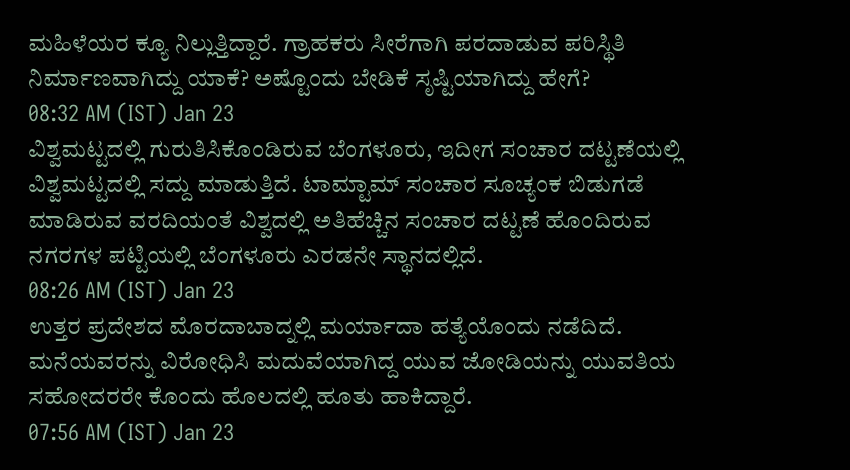ಮಹಿಳೆಯರ ಕ್ಯೂ ನಿಲ್ಲುತ್ತಿದ್ದಾರೆ. ಗ್ರಾಹಕರು ಸೀರೆಗಾಗಿ ಪರದಾಡುವ ಪರಿಸ್ಥಿತಿ ನಿರ್ಮಾಣವಾಗಿದ್ದು ಯಾಕೆ? ಅಷ್ಟೊಂದು ಬೇಡಿಕೆ ಸೃಷ್ಟಿಯಾಗಿದ್ದು ಹೇಗೆ?
08:32 AM (IST) Jan 23
ವಿಶ್ವಮಟ್ಟದಲ್ಲಿ ಗುರುತಿಸಿಕೊಂಡಿರುವ ಬೆಂಗಳೂರು, ಇದೀಗ ಸಂಚಾರ ದಟ್ಟಣೆಯಲ್ಲಿ ವಿಶ್ವಮಟ್ಟದಲ್ಲಿ ಸದ್ದು ಮಾಡುತ್ತಿದೆ. ಟಾಮ್ಟಾಮ್ ಸಂಚಾರ ಸೂಚ್ಯಂಕ ಬಿಡುಗಡೆ ಮಾಡಿರುವ ವರದಿಯಂತೆ ವಿಶ್ವದಲ್ಲಿ ಅತಿಹೆಚ್ಚಿನ ಸಂಚಾರ ದಟ್ಟಣೆ ಹೊಂದಿರುವ ನಗರಗಳ ಪಟ್ಟಿಯಲ್ಲಿ ಬೆಂಗಳೂರು ಎರಡನೇ ಸ್ಥಾನದಲ್ಲಿದೆ.
08:26 AM (IST) Jan 23
ಉತ್ತರ ಪ್ರದೇಶದ ಮೊರದಾಬಾದ್ನಲ್ಲಿ ಮರ್ಯಾದಾ ಹತ್ಯೆಯೊಂದು ನಡೆದಿದೆ. ಮನೆಯವರನ್ನು ವಿರೋಧಿಸಿ ಮದುವೆಯಾಗಿದ್ದ ಯುವ ಜೋಡಿಯನ್ನು ಯುವತಿಯ ಸಹೋದರರೇ ಕೊಂದು ಹೊಲದಲ್ಲಿ ಹೂತು ಹಾಕಿದ್ದಾರೆ.
07:56 AM (IST) Jan 23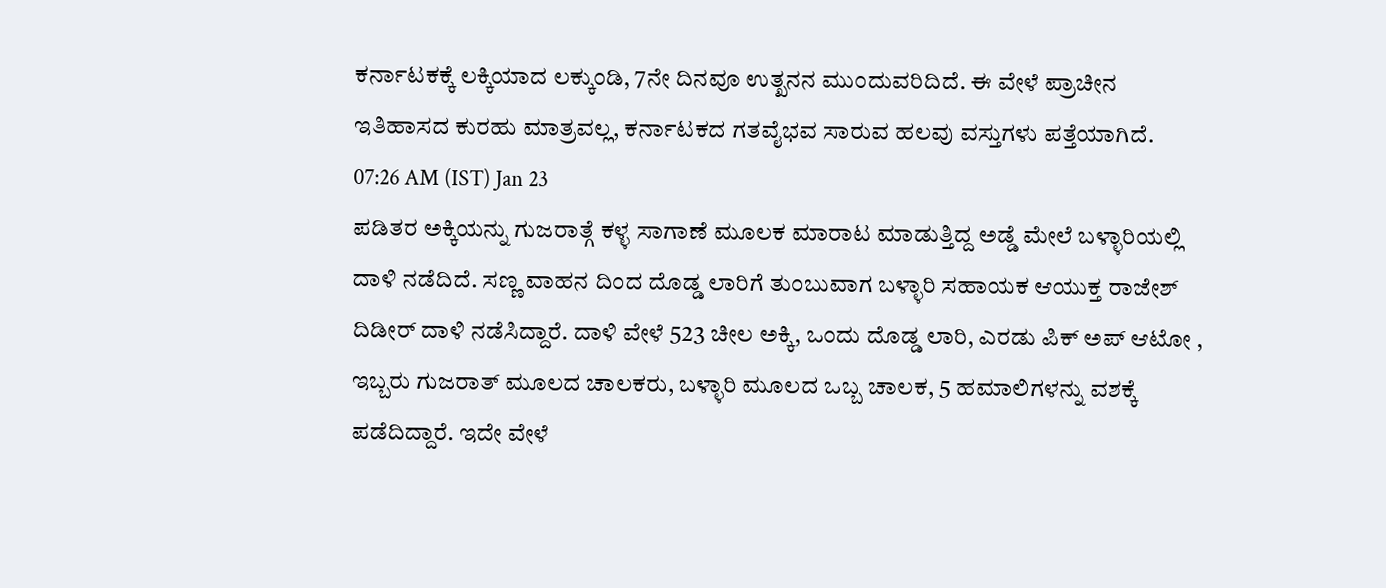ಕರ್ನಾಟಕಕ್ಕೆ ಲಕ್ಕಿಯಾದ ಲಕ್ಕುಂಡಿ, 7ನೇ ದಿನವೂ ಉತ್ಖನನ ಮುಂದುವರಿದಿದೆ. ಈ ವೇಳೆ ಪ್ರಾಚೀನ ಇತಿಹಾಸದ ಕುರಹು ಮಾತ್ರವಲ್ಲ, ಕರ್ನಾಟಕದ ಗತವೈಭವ ಸಾರುವ ಹಲವು ವಸ್ತುಗಳು ಪತ್ತೆಯಾಗಿದೆ.
07:26 AM (IST) Jan 23
ಪಡಿತರ ಅಕ್ಕಿಯನ್ನು ಗುಜರಾತ್ಗೆ ಕಳ್ಳ ಸಾಗಾಣೆ ಮೂಲಕ ಮಾರಾಟ ಮಾಡುತ್ತಿದ್ದ ಅಡ್ಡೆ ಮೇಲೆ ಬಳ್ಳಾರಿಯಲ್ಲಿ ದಾಳಿ ನಡೆದಿದೆ. ಸಣ್ಣ ವಾಹನ ದಿಂದ ದೊಡ್ಡ ಲಾರಿಗೆ ತುಂಬುವಾಗ ಬಳ್ಳಾರಿ ಸಹಾಯಕ ಆಯುಕ್ತ ರಾಜೇಶ್ ದಿಡೀರ್ ದಾಳಿ ನಡೆಸಿದ್ದಾರೆ. ದಾಳಿ ವೇಳೆ 523 ಚೀಲ ಅಕ್ಕಿ, ಒಂದು ದೊಡ್ಡ ಲಾರಿ, ಎರಡು ಪಿಕ್ ಅಪ್ ಆಟೋ , ಇಬ್ಬರು ಗುಜರಾತ್ ಮೂಲದ ಚಾಲಕರು, ಬಳ್ಳಾರಿ ಮೂಲದ ಒಬ್ಬ ಚಾಲಕ, 5 ಹಮಾಲಿಗಳನ್ನು ವಶಕ್ಕೆ ಪಡೆದಿದ್ದಾರೆ. ಇದೇ ವೇಳೆ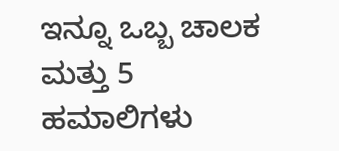ಇನ್ನೂ ಒಬ್ಬ ಚಾಲಕ ಮತ್ತು 5 ಹಮಾಲಿಗಳು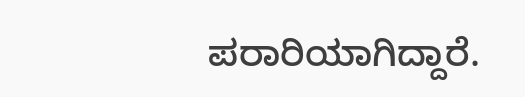ಪರಾರಿಯಾಗಿದ್ದಾರೆ.